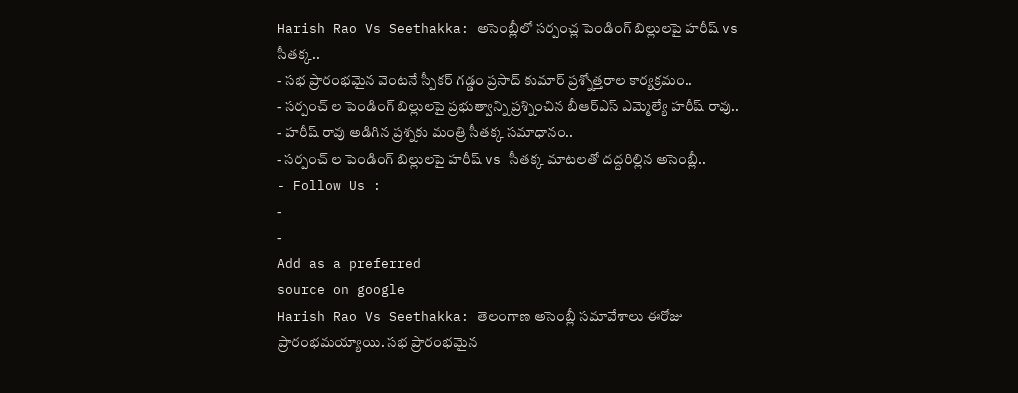Harish Rao Vs Seethakka: అసెంబ్లీలో సర్పంచ్ల పెండింగ్ బిల్లులపై హరీష్ vs సీతక్క..
- సభ ప్రారంభమైన వెంటనే స్పీకర్ గడ్డం ప్రసాద్ కుమార్ ప్రశ్నోత్తరాల కార్యక్రమం..
- సర్పంచ్ ల పెండింగ్ బిల్లులపై ప్రభుత్వాన్ని ప్రశ్నించిన బీఆర్ఎస్ ఎమ్మెల్యే హరీష్ రావు..
- హరీష్ రావు అడిగిన ప్రశ్నకు మంత్రి సీతక్క సమాధానం..
- సర్పంచ్ ల పెండింగ్ బిల్లులపై హరీష్ vs సీతక్క మాటలతో దద్దరిల్లిన అసెంబ్లీ..
- Follow Us :
-
-
Add as a preferred
source on google
Harish Rao Vs Seethakka: తెలంగాణ అసెంబ్లీ సమావేశాలు ఈరోజు ప్రారంభమయ్యాయి. సభ ప్రారంభమైన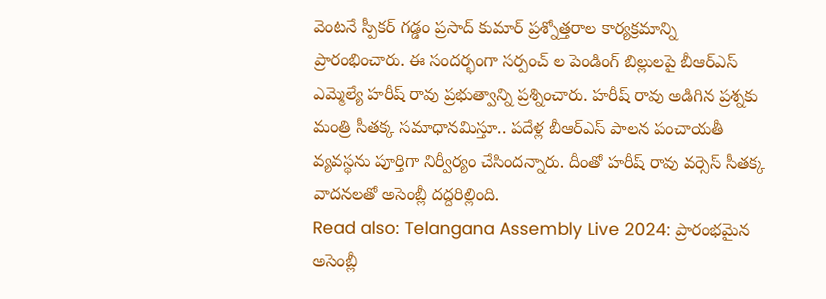వెంటనే స్పీకర్ గడ్డం ప్రసాద్ కుమార్ ప్రశ్నోత్తరాల కార్యక్రమాన్ని ప్రారంభించారు. ఈ సందర్భంగా సర్పంచ్ ల పెండింగ్ బిల్లులపై బీఆర్ఎస్ ఎమ్మెల్యే హరీష్ రావు ప్రభుత్వాన్ని ప్రశ్నించారు. హరీష్ రావు అడిగిన ప్రశ్నకు మంత్రి సీతక్క సమాధానమిస్తూ.. పదేళ్ల బీఆర్ఎస్ పాలన పంచాయతీ వ్యవస్థను పూర్తిగా నిర్వీర్యం చేసిందన్నారు. దీంతో హరీష్ రావు వర్సెస్ సీతక్క వాదనలతో అసెంబ్లీ దద్దరిల్లింది.
Read also: Telangana Assembly Live 2024: ప్రారంభమైన అసెంబ్లీ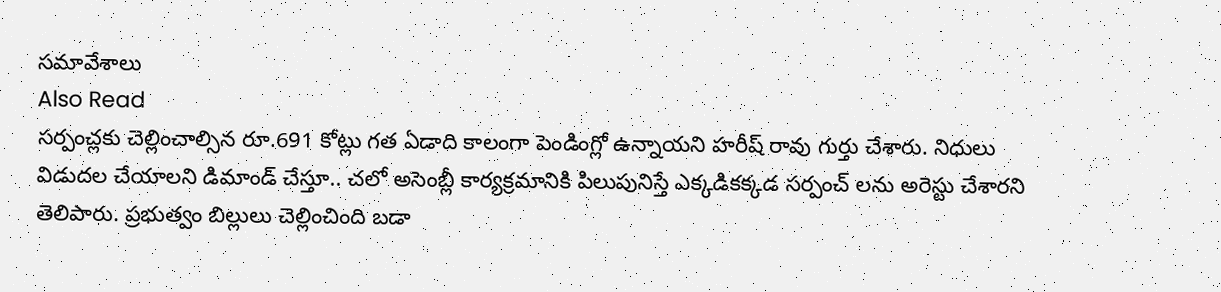సమావేశాలు
Also Read
సర్పంచ్లకు చెల్లించాల్సిన రూ.691 కోట్లు గత ఏడాది కాలంగా పెండింగ్లో ఉన్నాయని హరీష్ రావు గుర్తు చేశారు. నిధులు విడుదల చేయాలని డిమాండ్ చేస్తూ.. చలో అసెంబ్లీ కార్యక్రమానికి పిలుపునిస్తే ఎక్కడికక్కడ సర్పంచ్ లను అరెస్టు చేశారని తెలిపారు. ప్రభుత్వం బిల్లులు చెల్లించింది బడా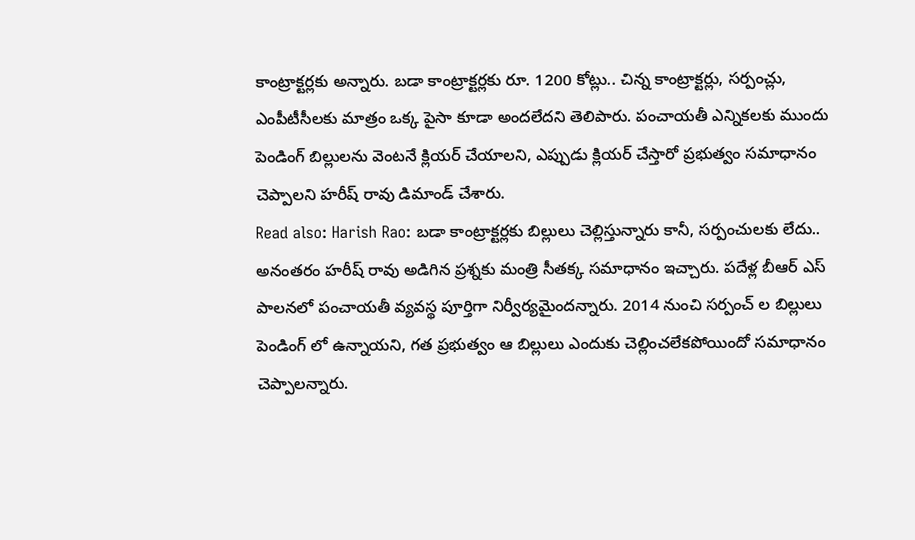కాంట్రాక్టర్లకు అన్నారు. బడా కాంట్రాక్టర్లకు రూ. 1200 కోట్లు.. చిన్న కాంట్రాక్టర్లు, సర్పంచ్లు, ఎంపీటీసీలకు మాత్రం ఒక్క పైసా కూడా అందలేదని తెలిపారు. పంచాయతీ ఎన్నికలకు ముందు పెండింగ్ బిల్లులను వెంటనే క్లియర్ చేయాలని, ఎప్పుడు క్లియర్ చేస్తారో ప్రభుత్వం సమాధానం చెప్పాలని హరీష్ రావు డిమాండ్ చేశారు.
Read also: Harish Rao: బడా కాంట్రాక్టర్లకు బిల్లులు చెల్లిస్తున్నారు కానీ, సర్పంచులకు లేదు..
అనంతరం హరీష్ రావు అడిగిన ప్రశ్నకు మంత్రి సీతక్క సమాధానం ఇచ్చారు. పదేళ్ల బీఆర్ ఎస్ పాలనలో పంచాయతీ వ్యవస్థ పూర్తిగా నిర్వీర్యమైందన్నారు. 2014 నుంచి సర్పంచ్ ల బిల్లులు పెండింగ్ లో ఉన్నాయని, గత ప్రభుత్వం ఆ బిల్లులు ఎందుకు చెల్లించలేకపోయిందో సమాధానం చెప్పాలన్నారు.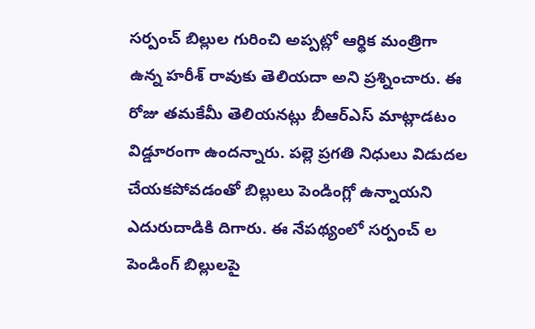సర్పంచ్ బిల్లుల గురించి అప్పట్లో ఆర్థిక మంత్రిగా ఉన్న హరీశ్ రావుకు తెలియదా అని ప్రశ్నించారు. ఈ రోజు తమకేమీ తెలియనట్లు బీఆర్ఎస్ మాట్లాడటం విడ్డూరంగా ఉందన్నారు. పల్లె ప్రగతి నిధులు విడుదల చేయకపోవడంతో బిల్లులు పెండింగ్లో ఉన్నాయని ఎదురుదాడికి దిగారు. ఈ నేపథ్యంలో సర్పంచ్ ల పెండింగ్ బిల్లులపై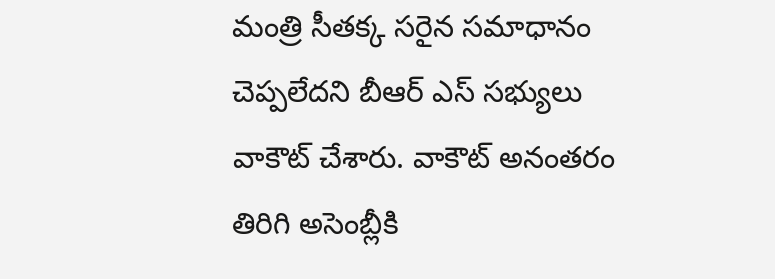మంత్రి సీతక్క సరైన సమాధానం చెప్పలేదని బీఆర్ ఎస్ సభ్యులు వాకౌట్ చేశారు. వాకౌట్ అనంతరం తిరిగి అసెంబ్లీకి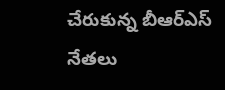చేరుకున్న బీఆర్ఎస్ నేతలు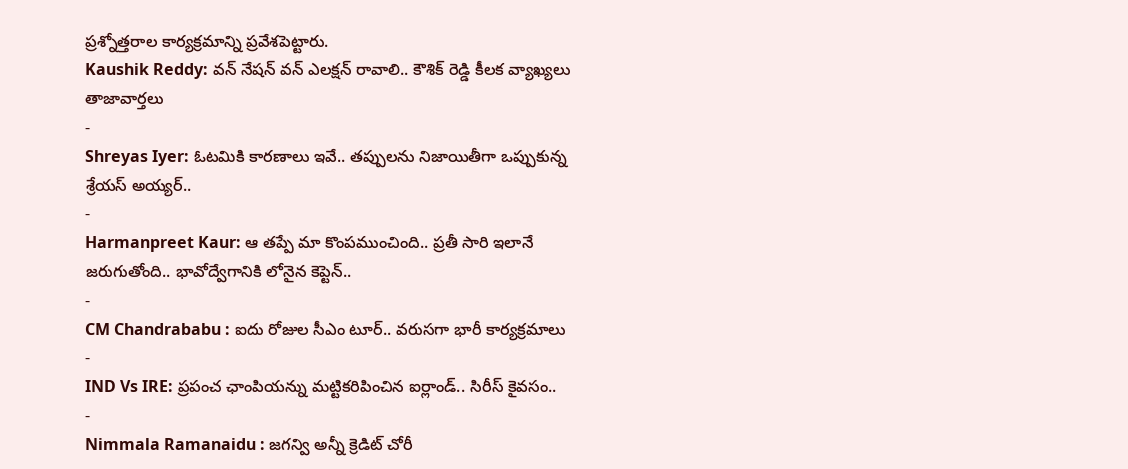ప్రశ్నోత్తరాల కార్యక్రమాన్ని ప్రవేశపెట్టారు.
Kaushik Reddy: వన్ నేషన్ వన్ ఎలక్షన్ రావాలి.. కౌశిక్ రెడ్డి కీలక వ్యాఖ్యలు
తాజావార్తలు
-
Shreyas Iyer: ఓటమికి కారణాలు ఇవే.. తప్పులను నిజాయితీగా ఒప్పుకున్న శ్రేయస్ అయ్యర్..
-
Harmanpreet Kaur: ఆ తప్పే మా కొంపముంచింది.. ప్రతీ సారి ఇలానే జరుగుతోంది.. భావోద్వేగానికి లోనైన కెప్టెన్..
-
CM Chandrababu : ఐదు రోజుల సీఎం టూర్.. వరుసగా భారీ కార్యక్రమాలు
-
IND Vs IRE: ప్రపంచ ఛాంపియన్ను మట్టికరిపించిన ఐర్లాండ్.. సిరీస్ కైవసం..
-
Nimmala Ramanaidu : జగన్వి అన్నీ క్రెడిట్ చోరీ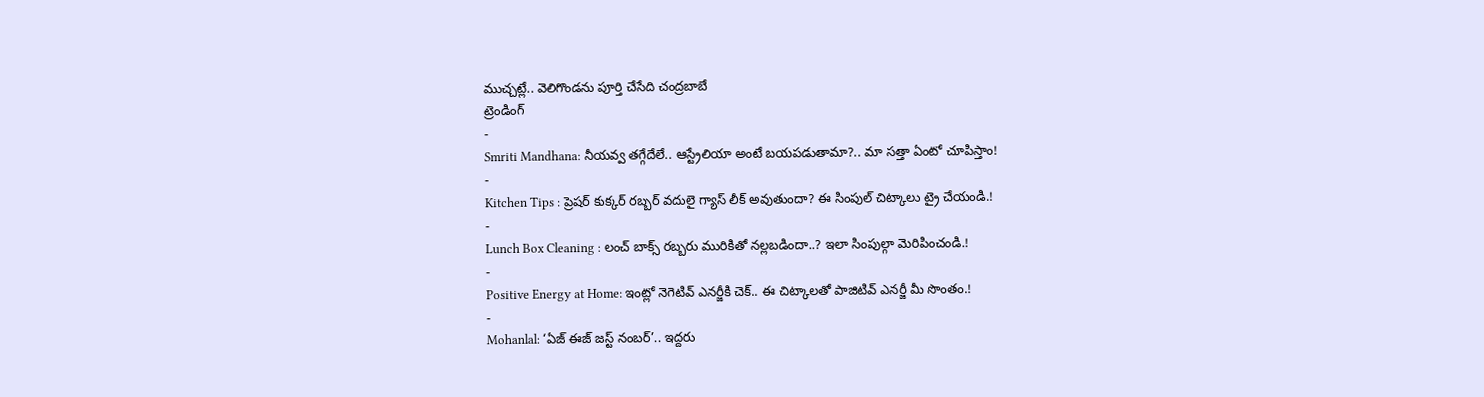ముచ్చట్లే.. వెలిగొండను పూర్తి చేసేది చంద్రబాబే
ట్రెండింగ్
-
Smriti Mandhana: నీయవ్వ తగ్గేదేలే.. ఆస్ట్రేలియా అంటే బయపడుతామా?.. మా సత్తా ఏంటో చూపిస్తాం!
-
Kitchen Tips : ప్రెషర్ కుక్కర్ రబ్బర్ వదులై గ్యాస్ లీక్ అవుతుందా? ఈ సింపుల్ చిట్కాలు ట్రై చేయండి.!
-
Lunch Box Cleaning : లంచ్ బాక్స్ రబ్బరు మురికితో నల్లబడిందా..? ఇలా సింపుల్గా మెరిపించండి.!
-
Positive Energy at Home: ఇంట్లో నెగెటివ్ ఎనర్జీకి చెక్.. ఈ చిట్కాలతో పాజిటివ్ ఎనర్జీ మీ సొంతం.!
-
Mohanlal: ‘ఏజ్ ఈజ్ జస్ట్ నంబర్’.. ఇద్దరు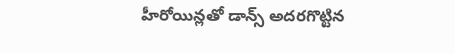హీరోయిన్లతో డాన్స్ అదరగొట్టిన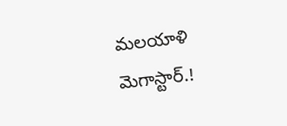మలయాళి మెగాస్టార్.!